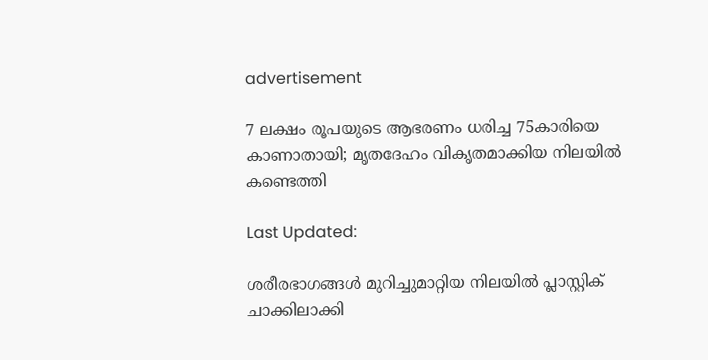advertisement

7 ലക്ഷം രൂപയുടെ ആഭരണം ധരിച്ച 75കാരിയെ കാണാതായി; മൃതദേഹം വികൃതമാക്കിയ നിലയിൽ കണ്ടെത്തി

Last Updated:

ശരീരഭാഗങ്ങൾ മുറിച്ചുമാറ്റിയ നിലയിൽ പ്ലാസ്റ്റിക് ചാക്കിലാക്കി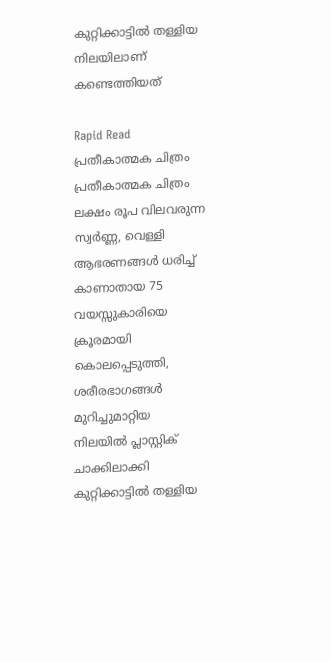കുറ്റിക്കാട്ടിൽ തള്ളിയ നിലയിലാണ് കണ്ടെത്തിയത്

Rapid Read
പ്രതീകാത്മക ചിത്രം
പ്രതീകാത്മക ചിത്രം
ലക്ഷം രൂപ വിലവരുന്ന സ്വർണ്ണ, വെള്ളി ആഭരണങ്ങൾ ധരിച്ച് കാണാതായ 75 വയസ്സുകാരിയെ ക്രൂരമായി കൊലപ്പെടുത്തി, ശരീരഭാഗങ്ങൾ മുറിച്ചുമാറ്റിയ നിലയിൽ പ്ലാസ്റ്റിക് ചാക്കിലാക്കി കുറ്റിക്കാട്ടിൽ തള്ളിയ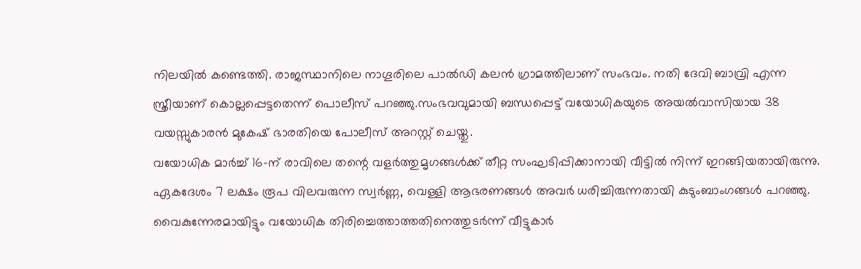നിലയിൽ കണ്ടെത്തി. രാജസ്ഥാനിലെ നാഗൂരിലെ പാൽഡി കലൻ ഗ്രാമത്തിലാണ് സംഭവം. നതി ദേവി ബാവ്രി എന്ന സ്ത്രീയാണ് കൊല്ലപ്പെട്ടതെന്ന് പൊലീസ് പറഞ്ഞു.സംഭവവുമായി ബന്ധപ്പെട്ട് വയോധികയുടെ അയൽവാസിയായ 38 വയസ്സുകാരൻ മുകേഷ് ഭാരതിയെ പോലീസ് അറസ്റ്റ് ചെയ്തു.
വയോധിക മാർച്ച് 16-ന് രാവിലെ തന്റെ വളർത്തുമൃഗങ്ങൾക്ക് തീറ്റ സംഘടിപ്പിക്കാനായി വീട്ടിൽ നിന്ന് ഇറങ്ങിയതായിരുന്നു. ഏകദേശം 7 ലക്ഷം രൂപ വിലവരുന്ന സ്വർണ്ണ, വെള്ളി ആഭരണങ്ങൾ അവർ ധരിച്ചിരുന്നതായി കുടുംബാംഗങ്ങൾ പറഞ്ഞു.
വൈകുന്നേരമായിട്ടും വയോധിക തിരിച്ചെത്താത്തതിനെത്തുടർന്ന് വീട്ടുകാർ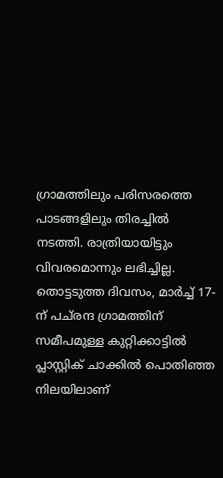ഗ്രാമത്തിലും പരിസരത്തെ പാടങ്ങളിലും തിരച്ചിൽ നടത്തി. രാത്രിയായിട്ടും വിവരമൊന്നും ലഭിച്ചില്ല. തൊട്ടടുത്ത ദിവസം, മാർച്ച് 17-ന് പച്‌രന്ദ ഗ്രാമത്തിന് സമീപമുള്ള കുറ്റിക്കാട്ടിൽ പ്ലാസ്റ്റിക് ചാക്കിൽ പൊതിഞ്ഞ നിലയിലാണ്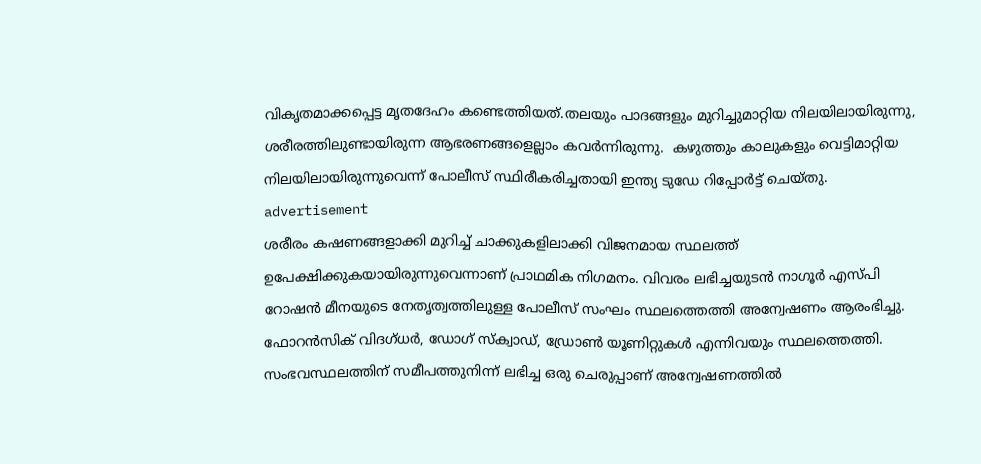വികൃതമാക്കപ്പെട്ട മൃതദേഹം കണ്ടെത്തിയത്.തലയും പാദങ്ങളും മുറിച്ചുമാറ്റിയ നിലയിലായിരുന്നു, ശരീരത്തിലുണ്ടായിരുന്ന ആഭരണങ്ങളെല്ലാം കവർന്നിരുന്നു.  കഴുത്തും കാലുകളും വെട്ടിമാറ്റിയ നിലയിലായിരുന്നുവെന്ന് പോലീസ് സ്ഥിരീകരിച്ചതായി ഇന്ത്യ ടുഡേ റിപ്പോർട്ട് ചെയ്തു.
advertisement
ശരീരം കഷണങ്ങളാക്കി മുറിച്ച് ചാക്കുകളിലാക്കി വിജനമായ സ്ഥലത്ത് ഉപേക്ഷിക്കുകയായിരുന്നുവെന്നാണ് പ്രാഥമിക നിഗമനം. വിവരം ലഭിച്ചയുടൻ നാഗൂർ എസ്പി റോഷൻ മീനയുടെ നേതൃത്വത്തിലുള്ള പോലീസ് സംഘം സ്ഥലത്തെത്തി അന്വേഷണം ആരംഭിച്ചു. ഫോറൻസിക് വിദഗ്ധർ, ഡോഗ് സ്ക്വാഡ്, ഡ്രോൺ യൂണിറ്റുകൾ എന്നിവയും സ്ഥലത്തെത്തി.
സംഭവസ്ഥലത്തിന് സമീപത്തുനിന്ന് ലഭിച്ച ഒരു ചെരുപ്പാണ് അന്വേഷണത്തിൽ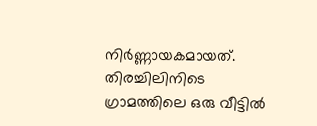നിർണ്ണായകമായത്. തിരച്ചിലിനിടെ ഗ്രാമത്തിലെ ഒരു വീട്ടിൽ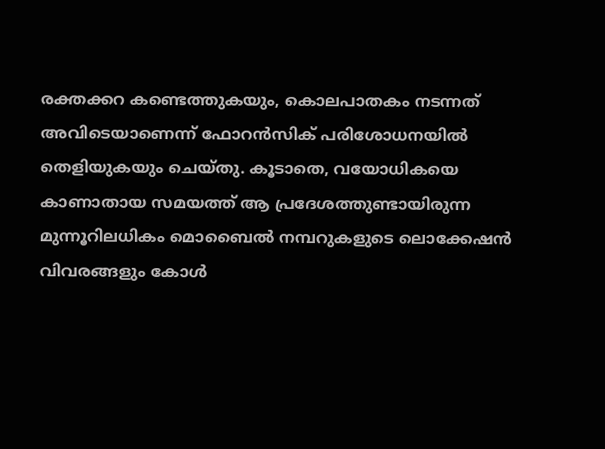രക്തക്കറ കണ്ടെത്തുകയും, കൊലപാതകം നടന്നത് അവിടെയാണെന്ന് ഫോറൻസിക് പരിശോധനയിൽ തെളിയുകയും ചെയ്തു. കൂടാതെ, വയോധികയെ കാണാതായ സമയത്ത് ആ പ്രദേശത്തുണ്ടായിരുന്ന മുന്നൂറിലധികം മൊബൈൽ നമ്പറുകളുടെ ലൊക്കേഷൻ വിവരങ്ങളും കോൾ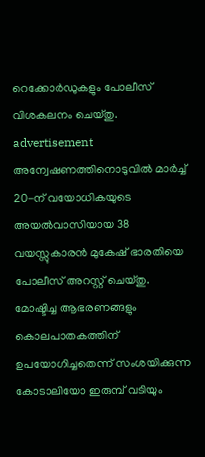റെക്കോർഡുകളും പോലീസ് വിശകലനം ചെയ്തു.
advertisement
അന്വേഷണത്തിനൊടുവിൽ മാർച്ച് 20-ന് വയോധികയുടെ അയൽവാസിയായ 38 വയസ്സുകാരൻ മുകേഷ് ഭാരതിയെ പോലീസ് അറസ്റ്റ് ചെയ്തു. മോഷ്ടിച്ച ആഭരണങ്ങളും കൊലപാതകത്തിന് ഉപയോഗിച്ചതെന്ന് സംശയിക്കുന്ന കോടാലിയോ ഇരുമ്പ് വടിയും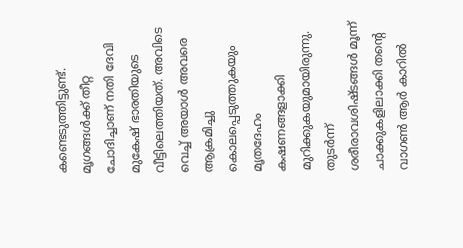കണ്ടെടുത്തിട്ടുണ്ട്. മൃഗങ്ങൾക്ക് തീറ്റ ചോദിച്ചാണ് നതി ദേവി മുകേഷ് ഭാരതിയുടെ വീട്ടിലെത്തിയത്. അവിടെ വെച്ച് അയാൾ അവരെ ആക്രമിച്ചു കൊലപ്പെടുത്തുകയും മൃതദേഹം കഷണങ്ങളാക്കി മുറിക്കുകയുമായിരുന്നു. തുടർന്ന് ശരീരാവശിഷ്ടങ്ങൾ മൂന്ന് ചാക്കുകളിലാക്കി തന്റെ വാഗൺ ആർ കാറിൽ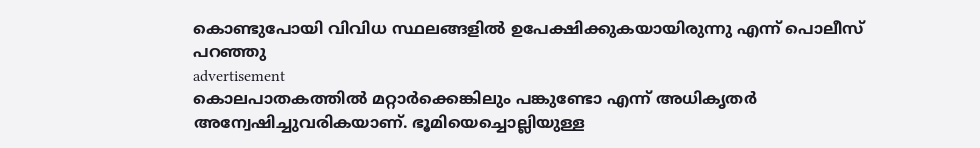കൊണ്ടുപോയി വിവിധ സ്ഥലങ്ങളിൽ ഉപേക്ഷിക്കുകയായിരുന്നു എന്ന് പൊലീസ് പറഞ്ഞു
advertisement
കൊലപാതകത്തിൽ മറ്റാർക്കെങ്കിലും പങ്കുണ്ടോ എന്ന് അധികൃതർ അന്വേഷിച്ചുവരികയാണ്. ഭൂമിയെച്ചൊല്ലിയുള്ള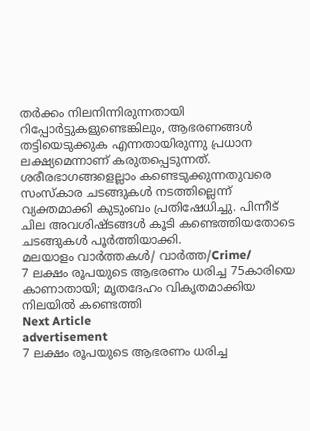തർക്കം നിലനിന്നിരുന്നതായി റിപ്പോർട്ടുകളുണ്ടെങ്കിലും, ആഭരണങ്ങൾ തട്ടിയെടുക്കുക എന്നതായിരുന്നു പ്രധാന ലക്ഷ്യമെന്നാണ് കരുതപ്പെടുന്നത്. ശരീരഭാഗങ്ങളെല്ലാം കണ്ടെടുക്കുന്നതുവരെ സംസ്കാര ചടങ്ങുകൾ നടത്തില്ലെന്ന് വ്യക്തമാക്കി കുടുംബം പ്രതിഷേധിച്ചു. പിന്നീട് ചില അവശിഷ്ടങ്ങൾ കൂടി കണ്ടെത്തിയതോടെ ചടങ്ങുകൾ പൂർത്തിയാക്കി.
മലയാളം വാർത്തകൾ/ വാർത്ത/Crime/
7 ലക്ഷം രൂപയുടെ ആഭരണം ധരിച്ച 75കാരിയെ കാണാതായി; മൃതദേഹം വികൃതമാക്കിയ നിലയിൽ കണ്ടെത്തി
Next Article
advertisement
7 ലക്ഷം രൂപയുടെ ആഭരണം ധരിച്ച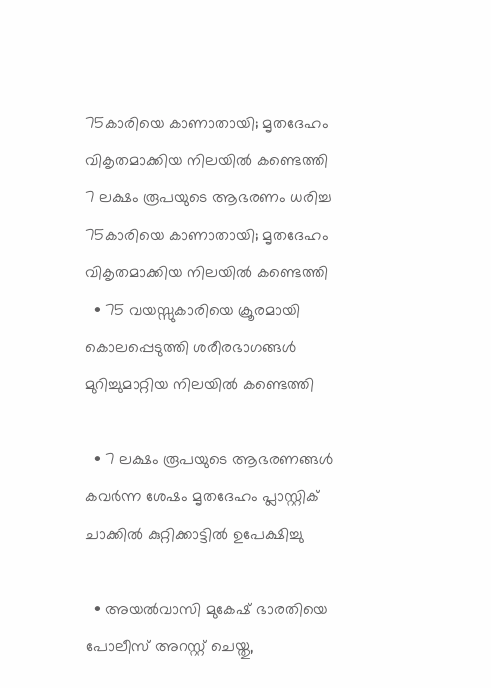75കാരിയെ കാണാതായി; മൃതദേഹം വികൃതമാക്കിയ നിലയിൽ കണ്ടെത്തി
7 ലക്ഷം രൂപയുടെ ആഭരണം ധരിച്ച 75കാരിയെ കാണാതായി; മൃതദേഹം വികൃതമാക്കിയ നിലയിൽ കണ്ടെത്തി
  • 75 വയസ്സുകാരിയെ ക്രൂരമായി കൊലപ്പെടുത്തി ശരീരഭാഗങ്ങൾ മുറിച്ചുമാറ്റിയ നിലയിൽ കണ്ടെത്തി

  • 7 ലക്ഷം രൂപയുടെ ആഭരണങ്ങൾ കവർന്ന ശേഷം മൃതദേഹം പ്ലാസ്റ്റിക് ചാക്കിൽ കുറ്റിക്കാട്ടിൽ ഉപേക്ഷിച്ചു

  • അയൽവാസി മുകേഷ് ഭാരതിയെ പോലീസ് അറസ്റ്റ് ചെയ്തു,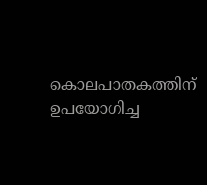കൊലപാതകത്തിന് ഉപയോഗിച്ച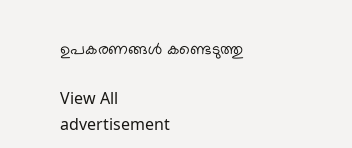ഉപകരണങ്ങൾ കണ്ടെടുത്തു

View All
advertisement